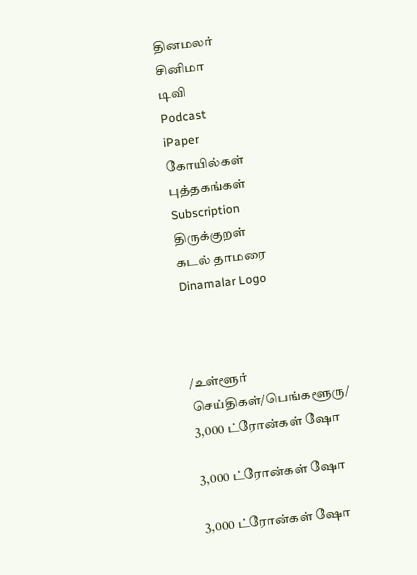தினமலர்
சினிமா
டிவி
Podcast
iPaper
கோயில்கள்
புத்தகங்கள்
Subscription
திருக்குறள்
கடல் தாமரை
Dinamalar Logo



/உள்ளூர் செய்திகள்/பெங்களூரு/ 3,000 ட்ரோன்கள் ஷோ

3,000 ட்ரோன்கள் ஷோ

3,000 ட்ரோன்கள் ஷோ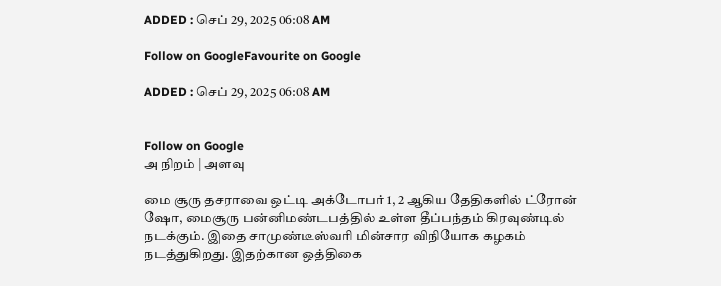ADDED : செப் 29, 2025 06:08 AM

Follow on GoogleFavourite on Google

ADDED : செப் 29, 2025 06:08 AM


Follow on Google
அ நிறம் | அளவு

மை சூரு தசராவை ஒட்டி அக்டோபர் 1, 2 ஆகிய தேதிகளில் ட்ரோன் ஷோ, மைசூரு பன்னிமண்டபத்தில் உள்ள தீப்பந்தம் கிரவுண்டில் நடக்கும். இதை சாமுண்டீஸ்வரி மின்சார விநியோக கழகம் நடத்துகிறது. இதற்கான ஒத்திகை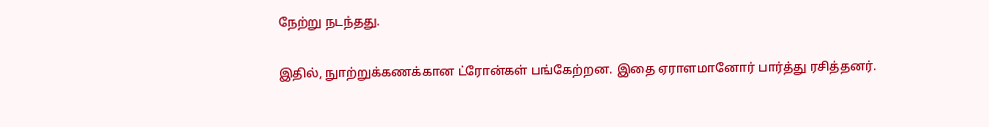நேற்று நடந்தது.

இதில், நுாற்றுக்கணக்கான ட்ரோன்கள் பங்கேற்றன. இதை ஏராளமானோர் பார்த்து ரசித்தனர்.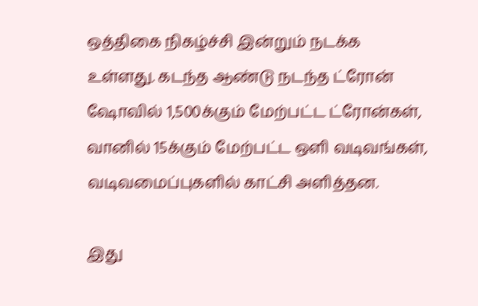ஒத்திகை நிகழ்ச்சி இன்றும் நடக்க உள்ளது. கடந்த ஆண்டு நடந்த ட்ரோன் ஷோவில் 1,500க்கும் மேற்பட்ட ட்ரோன்கள், வானில் 15க்கும் மேற்பட்ட ஒளி வடிவங்கள், வடிவமைப்புகளில் காட்சி அளித்தன.

இது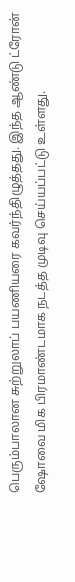பெரும்பாலான சுற்றுலாப் பயணியரை கவர்ந்திழுத்தது. இந்த ஆண்டு ட்ரோன் ஷோவை மிக பிரமாண்டமாக நடத்த முடிவு செய்யப்பட்டு உள்ளது.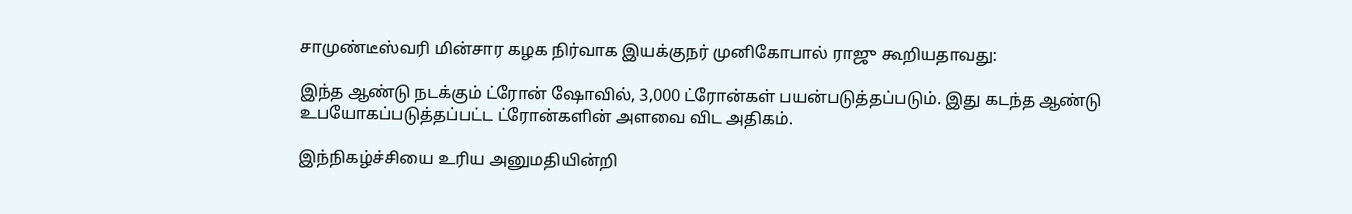சாமுண்டீஸ்வரி மின்சார கழக நிர்வாக இயக்குநர் முனிகோபால் ராஜு கூறியதாவது:

இந்த ஆண்டு நடக்கும் ட்ரோன் ஷோவில், 3,000 ட்ரோன்கள் பயன்படுத்தப்படும். இது கடந்த ஆண்டு உபயோகப்படுத்தப்பட்ட ட்ரோன்களின் அளவை விட அதிகம்.

இந்நிகழ்ச்சியை உரிய அனுமதியின்றி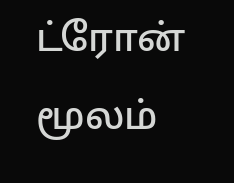ட்ரோன் மூலம்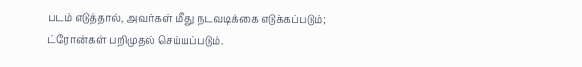படம் எடுத்தால், அவர்கள் மீது நடவடிக்கை எடுக்கப்படும்; ட்ரோன்கள் பறிமுதல் செய்யப்படும்.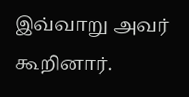இவ்வாறு அவர் கூறினார்.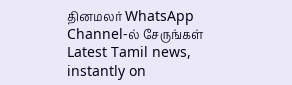தினமலர் WhatsApp Channel-ல் சேருங்கள்
Latest Tamil news, instantly on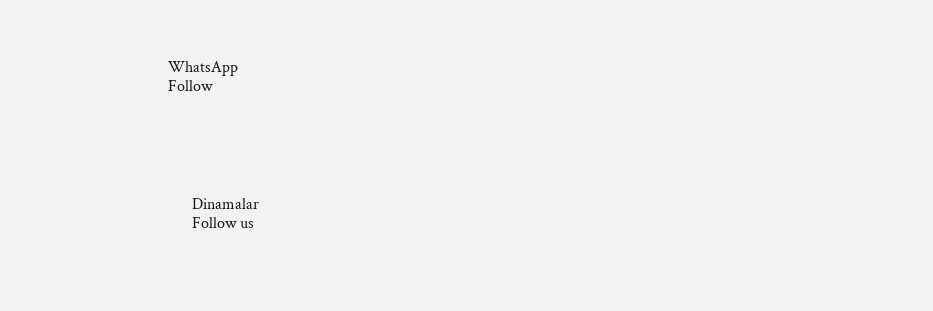WhatsApp
Follow





      Dinamalar
      Follow us